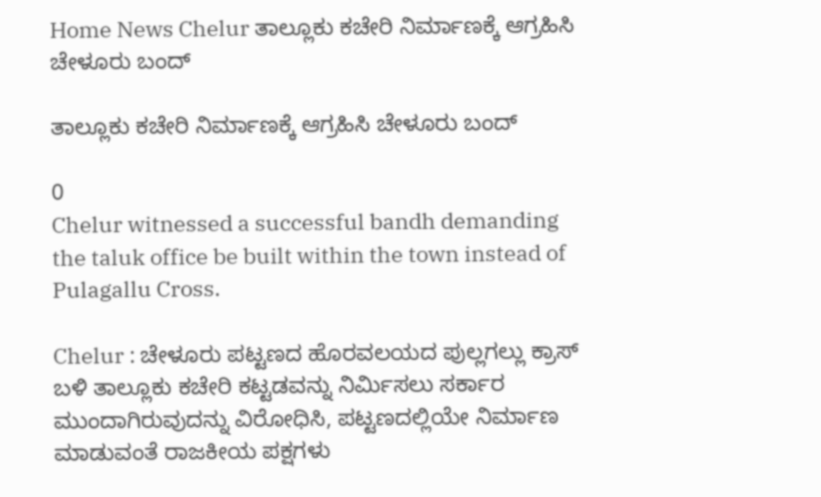Home News Chelur ತಾಲ್ಲೂಕು ಕಚೇರಿ ನಿರ್ಮಾಣಕ್ಕೆ ಆಗ್ರಹಿಸಿ ಚೇಳೂರು ಬಂದ್

ತಾಲ್ಲೂಕು ಕಚೇರಿ ನಿರ್ಮಾಣಕ್ಕೆ ಆಗ್ರಹಿಸಿ ಚೇಳೂರು ಬಂದ್

0
Chelur witnessed a successful bandh demanding the taluk office be built within the town instead of Pulagallu Cross.

Chelur : ಚೇಳೂರು ಪಟ್ಟಣದ ಹೊರವಲಯದ ಪುಲ್ಲಗಲ್ಲು ಕ್ರಾಸ್ ಬಳಿ ತಾಲ್ಲೂಕು ಕಚೇರಿ ಕಟ್ಟಡವನ್ನು ನಿರ್ಮಿಸಲು ಸರ್ಕಾರ ಮುಂದಾಗಿರುವುದನ್ನು ವಿರೋಧಿಸಿ, ಪಟ್ಟಣದಲ್ಲಿಯೇ ನಿರ್ಮಾಣ ಮಾಡುವಂತೆ ರಾಜಕೀಯ ಪಕ್ಷಗಳು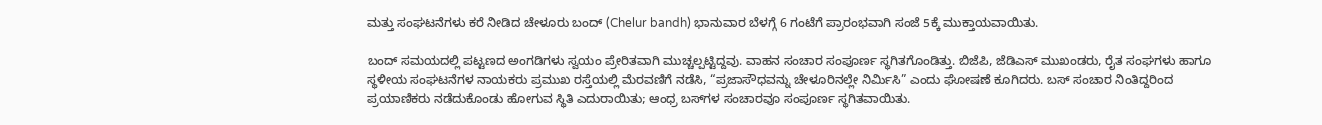ಮತ್ತು ಸಂಘಟನೆಗಳು ಕರೆ ನೀಡಿದ ಚೇಳೂರು ಬಂದ್‌ (Chelur bandh) ಭಾನುವಾರ ಬೆಳಗ್ಗೆ 6 ಗಂಟೆಗೆ ಪ್ರಾರಂಭವಾಗಿ ಸಂಜೆ 5ಕ್ಕೆ ಮುಕ್ತಾಯವಾಯಿತು.

ಬಂದ್ ಸಮಯದಲ್ಲಿ ಪಟ್ಟಣದ ಅಂಗಡಿಗಳು ಸ್ವಯಂ ಪ್ರೇರಿತವಾಗಿ ಮುಚ್ಚಲ್ಪಟ್ಟಿದ್ದವು. ವಾಹನ ಸಂಚಾರ ಸಂಪೂರ್ಣ ಸ್ಥಗಿತಗೊಂಡಿತ್ತು. ಬಿಜೆಪಿ, ಜೆಡಿಎಸ್ ಮುಖಂಡರು, ರೈತ ಸಂಘಗಳು ಹಾಗೂ ಸ್ಥಳೀಯ ಸಂಘಟನೆಗಳ ನಾಯಕರು ಪ್ರಮುಖ ರಸ್ತೆಯಲ್ಲಿ ಮೆರವಣಿಗೆ ನಡೆಸಿ, “ಪ್ರಜಾಸೌಧವನ್ನು ಚೇಳೂರಿನಲ್ಲೇ ನಿರ್ಮಿಸಿ” ಎಂದು ಘೋಷಣೆ ಕೂಗಿದರು. ಬಸ್ ಸಂಚಾರ ನಿಂತಿದ್ದರಿಂದ ಪ್ರಯಾಣಿಕರು ನಡೆದುಕೊಂಡು ಹೋಗುವ ಸ್ಥಿತಿ ಎದುರಾಯಿತು; ಆಂಧ್ರ ಬಸ್‌ಗಳ ಸಂಚಾರವೂ ಸಂಪೂರ್ಣ ಸ್ಥಗಿತವಾಯಿತು.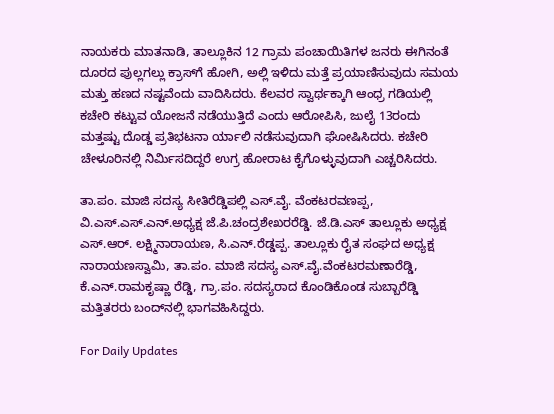ನಾಯಕರು ಮಾತನಾಡಿ, ತಾಲ್ಲೂಕಿನ 12 ಗ್ರಾಮ ಪಂಚಾಯಿತಿಗಳ ಜನರು ಈಗಿನಂತೆ ದೂರದ ಪುಲ್ಲಗಲ್ಲು ಕ್ರಾಸ್‌ಗೆ ಹೋಗಿ, ಅಲ್ಲಿ ಇಳಿದು ಮತ್ತೆ ಪ್ರಯಾಣಿಸುವುದು ಸಮಯ ಮತ್ತು ಹಣದ ನಷ್ಟವೆಂದು ವಾದಿಸಿದರು. ಕೆಲವರ ಸ್ವಾರ್ಥಕ್ಕಾಗಿ ಆಂಧ್ರ ಗಡಿಯಲ್ಲಿ ಕಚೇರಿ ಕಟ್ಟುವ ಯೋಜನೆ ನಡೆಯುತ್ತಿದೆ ಎಂದು ಆರೋಪಿಸಿ, ಜುಲೈ 13ರಂದು ಮತ್ತಷ್ಟು ದೊಡ್ಡ ಪ್ರತಿಭಟನಾ ರ್ಯಾಲಿ ನಡೆಸುವುದಾಗಿ ಘೋಷಿಸಿದರು. ಕಚೇರಿ ಚೇಳೂರಿನಲ್ಲಿ ನಿರ್ಮಿಸದಿದ್ದರೆ ಉಗ್ರ ಹೋರಾಟ ಕೈಗೊಳ್ಳುವುದಾಗಿ ಎಚ್ಚರಿಸಿದರು.

ತಾ.ಪಂ. ಮಾಜಿ ಸದಸ್ಯ ಸೀತಿರೆಡ್ಡಿಪಲ್ಲಿ ಎಸ್.ವೈ. ವೆಂಕಟರವಣಪ್ಪ, ವಿ.ಎಸ್.ಎಸ್.ಎನ್.ಅಧ್ಯಕ್ಷ ಜೆ.ಪಿ.ಚಂದ್ರಶೇಖರರೆಡ್ಡಿ. ಜೆ.ಡಿ.ಎಸ್ ತಾಲ್ಲೂಕು ಅಧ್ಯಕ್ಷ ಎಸ್.ಆರ್. ಲಕ್ಷ್ಮಿನಾರಾಯಣ, ಸಿ.ಎನ್.ರೆಡ್ಡಪ್ಪ. ತಾಲ್ಲೂಕು ರೈತ ಸಂಘದ ಅಧ್ಯಕ್ಷ ನಾರಾಯಣಸ್ವಾಮಿ, ತಾ.ಪಂ. ಮಾಜಿ ಸದಸ್ಯ ಎಸ್.ವೈ.ವೆಂಕಟರಮಣಾರೆಡ್ಡಿ, ಕೆ.ಎನ್.ರಾಮಕೃಷ್ಣಾ ರೆಡ್ಡಿ, ಗ್ರಾ.ಪಂ. ಸದಸ್ಯರಾದ ಕೊಂಡಿಕೊಂಡ ಸುಬ್ಬಾರೆಡ್ಡಿ ಮತ್ತಿತರರು ಬಂದ್‌ನಲ್ಲಿ ಭಾಗವಹಿಸಿದ್ದರು.

For Daily Updates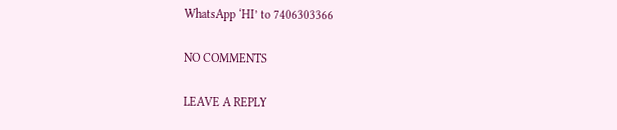WhatsApp ‘HI’ to 7406303366

NO COMMENTS

LEAVE A REPLY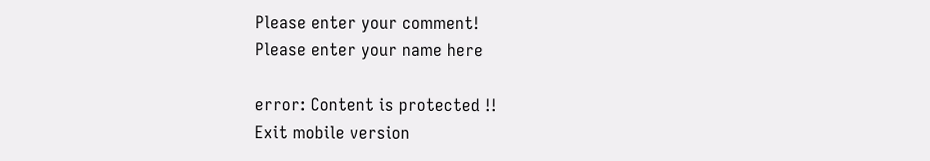Please enter your comment!
Please enter your name here

error: Content is protected !!
Exit mobile version